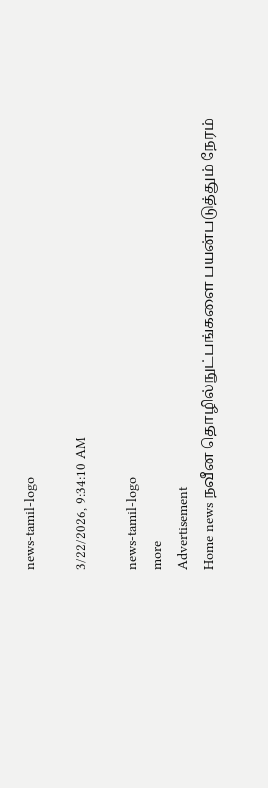news-tamil-logo

3/22/2026, 9:34:10 AM

news-tamil-logo
more
Advertisement
Home news நவீன தொழில்நுட்பங்களை பயன்படுத்தும் நேரம்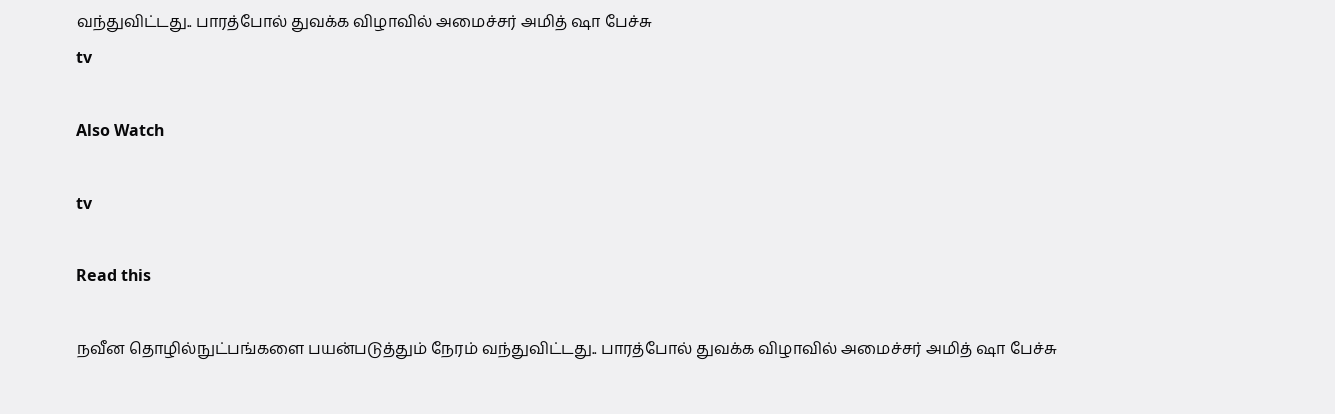வந்துவிட்டது.. பாரத்போல் துவக்க விழாவில் அமைச்சர் அமித் ஷா பேச்சு
tv

Also Watch

tv

Read this

நவீன தொழில்நுட்பங்களை பயன்படுத்தும் நேரம் வந்துவிட்டது.. பாரத்போல் துவக்க விழாவில் அமைச்சர் அமித் ஷா பேச்சு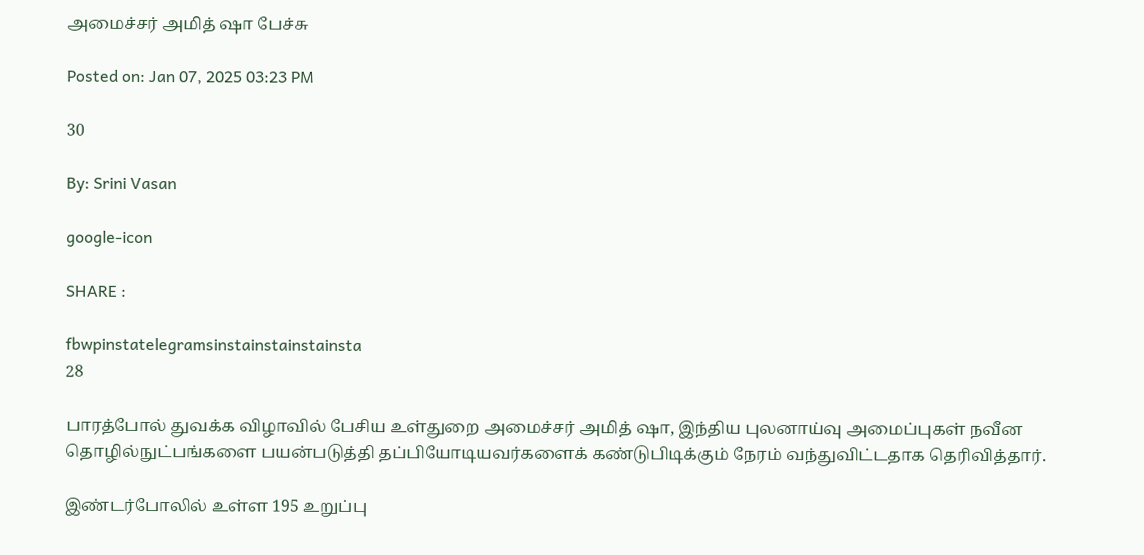அமைச்சர் அமித் ஷா பேச்சு

Posted on: Jan 07, 2025 03:23 PM

30

By: Srini Vasan

google-icon

SHARE :

fbwpinstatelegramsinstainstainstainsta
28

பாரத்போல் துவக்க விழாவில் பேசிய உள்துறை அமைச்சர் அமித் ஷா, இந்திய புலனாய்வு அமைப்புகள் நவீன தொழில்நுட்பங்களை பயன்படுத்தி தப்பியோடியவர்களைக் கண்டுபிடிக்கும் நேரம் வந்துவிட்டதாக தெரிவித்தார்.

இண்டர்போலில் உள்ள 195 உறுப்பு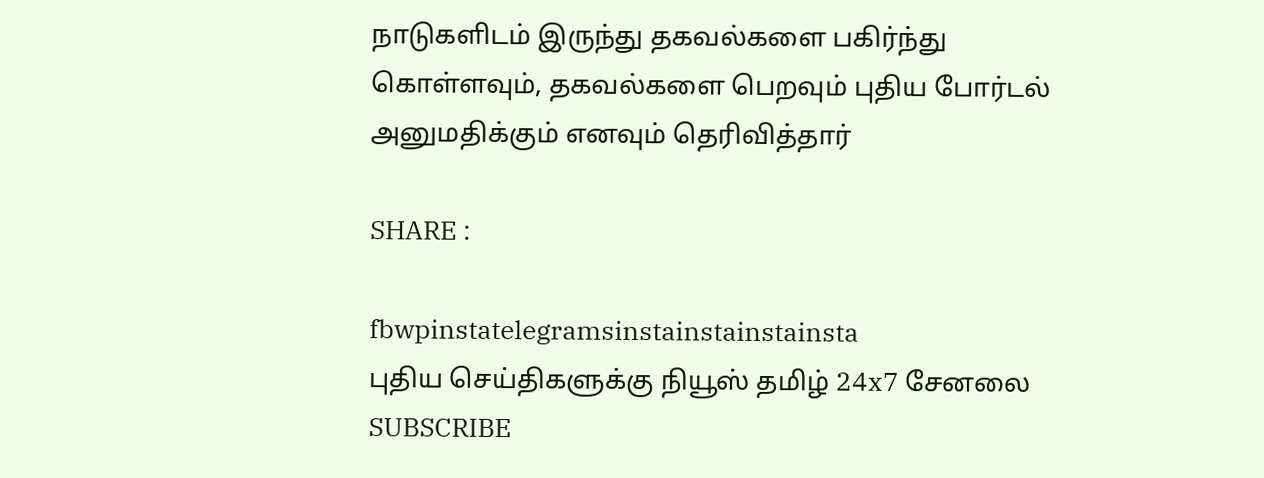நாடுகளிடம் இருந்து தகவல்களை பகிர்ந்து கொள்ளவும், தகவல்களை பெறவும் புதிய போர்டல் அனுமதிக்கும் எனவும் தெரிவித்தார்

SHARE :

fbwpinstatelegramsinstainstainstainsta
புதிய செய்திகளுக்கு நியூஸ் தமிழ் 24x7 சேனலை SUBSCRIBE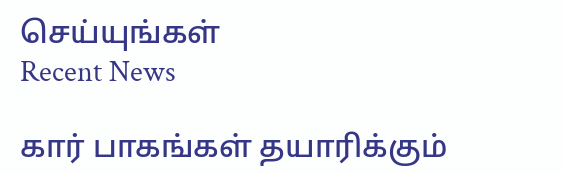செய்யுங்கள்
Recent News

கார் பாகங்கள் தயாரிக்கும்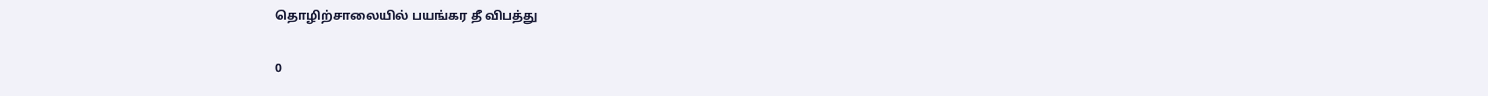தொழிற்சாலையில் பயங்கர தீ விபத்து

0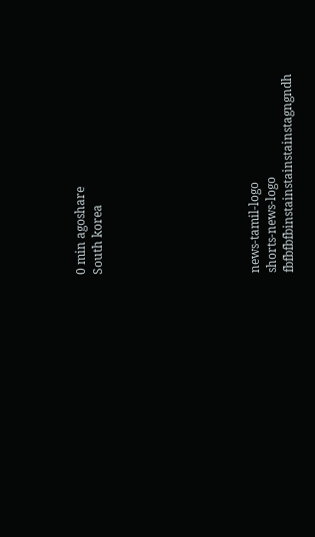0 min agoshare
South korea








news-tamil-logo
shorts-news-logo
fbfbfbfbinstainstainstainstagngndh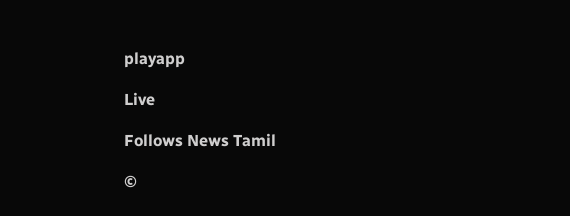playapp

Live

Follows News Tamil

©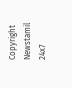Copyright Newstamil 24x7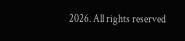2026. All rights reserved